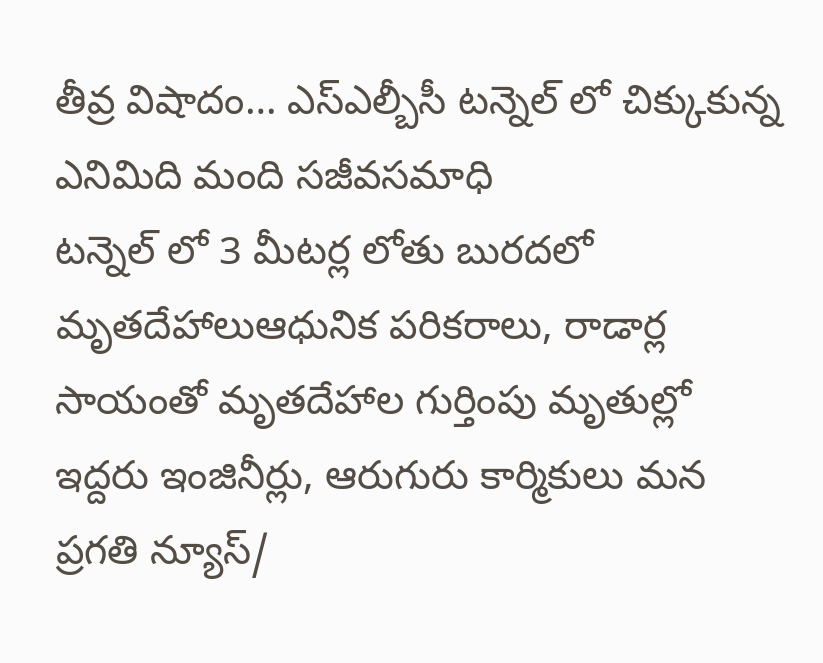తీవ్ర విషాదం… ఎస్ఎల్బీసీ టన్నెల్ లో చిక్కుకున్న ఎనిమిది మంది సజీవసమాధి
టన్నెల్ లో 3 మీటర్ల లోతు బురదలో మృతదేహాలుఆధునిక పరికరాలు, రాడార్ల సాయంతో మృతదేహాల గుర్తింపు మృతుల్లో ఇద్దరు ఇంజినీర్లు, ఆరుగురు కార్మికులు మన ప్రగతి న్యూస్/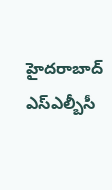హైదరాబాద్ ఎస్ఎల్బీసీ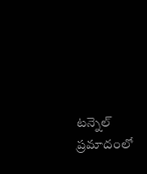టన్నెల్ ప్రమాదంలో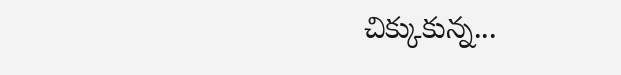చిక్కుకున్న...